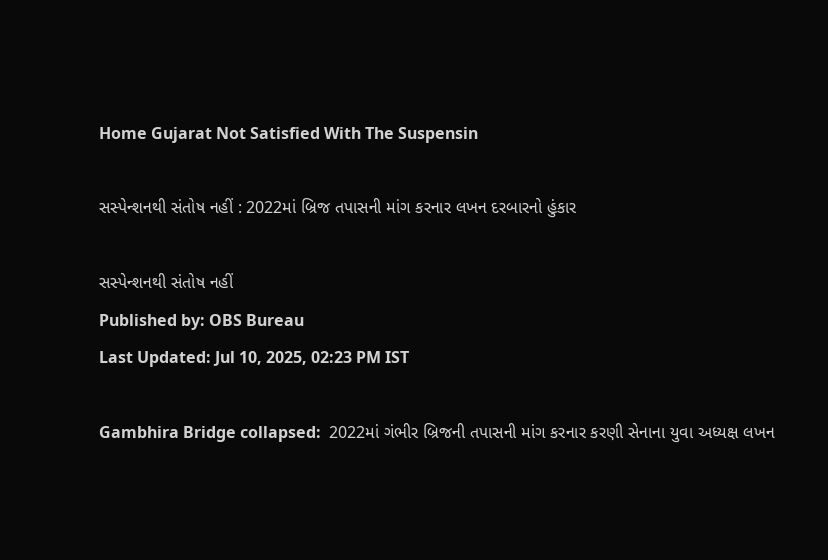Home Gujarat Not Satisfied With The Suspensin

સસ્પેન્શનથી સંતોષ નહીં : 2022માં બ્રિજ તપાસની માંગ કરનાર લખન દરબારનો હુંકાર

સસ્પેન્શનથી સંતોષ નહીં
Published by: OBS Bureau
Last Updated: Jul 10, 2025, 02:23 PM IST

Gambhira Bridge collapsed:  2022માં ગંભીર બ્રિજની તપાસની માંગ કરનાર કરણી સેનાના યુવા અધ્યક્ષ લખન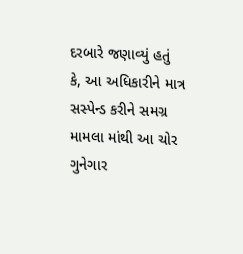દરબારે જણાવ્યું હતું કે, આ અધિકારીને માત્ર સસ્પેન્ડ કરીને સમગ્ર મામલા માંથી આ ચોર ગુનેગાર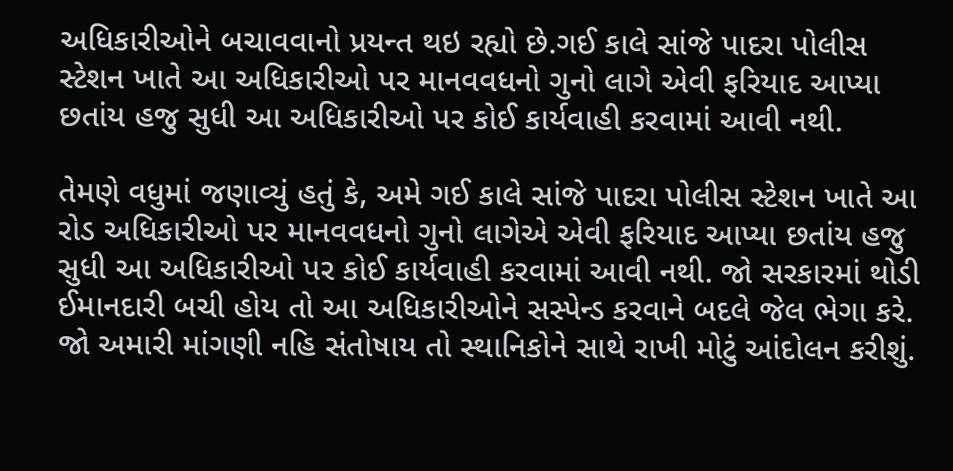અધિકારીઓને બચાવવાનો પ્રયન્ત થઇ રહ્યો છે.ગઈ કાલે સાંજે પાદરા પોલીસ સ્ટેશન ખાતે આ અધિકારીઓ પર માનવવધનો ગુનો લાગે એવી ફરિયાદ આપ્યા છતાંય હજુ સુધી આ અધિકારીઓ પર કોઈ કાર્યવાહી કરવામાં આવી નથી.

તેમણે વધુમાં જણાવ્યું હતું કે, અમે ગઈ કાલે સાંજે પાદરા પોલીસ સ્ટેશન ખાતે આ રોડ અધિકારીઓ પર માનવવધનો ગુનો લાગેએ એવી ફરિયાદ આપ્યા છતાંય હજુ સુધી આ અધિકારીઓ પર કોઈ કાર્યવાહી કરવામાં આવી નથી. જો સરકારમાં થોડી ઈમાનદારી બચી હોય તો આ અધિકારીઓને સસ્પેન્ડ કરવાને બદલે જેલ ભેગા કરે. જો અમારી માંગણી નહિ સંતોષાય તો સ્થાનિકોને સાથે રાખી મોટું આંદોલન કરીશું.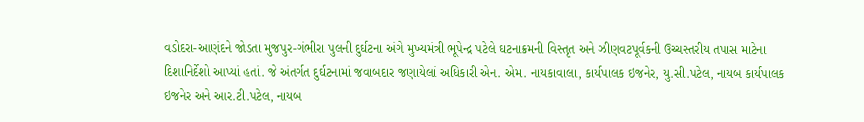વડોદરા-આણંદને જોડતા મુજપુર-ગંભીરા પુલની દુર્ઘટના અંગે મુખ્યમંત્રી ભૂપેન્દ્ર પટેલે ઘટનાક્રમની વિસ્તૃત અને ઝીણવટપૂર્વકની ઉચ્ચસ્તરીય તપાસ માટેના દિશાનિર્દેશો આપ્યાં હતાં. જે અંતર્ગત દુર્ઘટનામાં જવાબદાર જણાયેલાં અધિકારી એન. એમ. નાયકાવાલા, કાર્યપાલક ઇજનેર, યુ.સી.પટેલ, નાયબ કાર્યપાલક ઇજનેર અને આર.ટી.પટેલ, નાયબ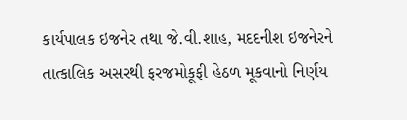કાર્યપાલક ઇજનેર તથા જે.વી.શાહ, મદદનીશ ઇજનેરને તાત્કાલિક અસરથી ફરજમોકૂફી હેઠળ મૂકવાનો નિર્ણય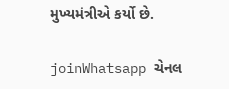મુખ્યમંત્રીએ કર્યો છે.

joinWhatsapp ચેનલ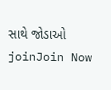સાથે જોડાઓ
joinJoin Now